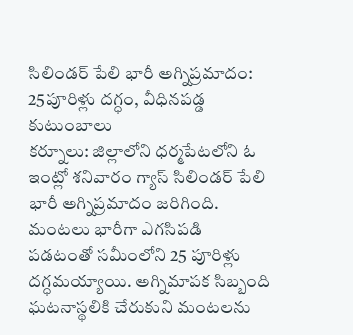సిలిండర్ పేలి భారీ అగ్నిప్రమాదం: 25పూరిళ్లు దగ్ధం, వీధినపడ్డ కుటుంబాలు
కర్నూలు: జిల్లాలోని ధర్మపేటలోని ఓ ఇంట్లో శనివారం గ్యాస్ సిలిండర్ పేలి భారీ అగ్నిప్రమాదం జరిగింది. మంటలు భారీగా ఎగసిపడి పడటంతో సమీంలోని 25 పూరిళ్లు దగ్ధమయ్యాయి. అగ్నిమాపక సిబ్బంది ఘటనాస్థలికి చేరుకుని మంటలను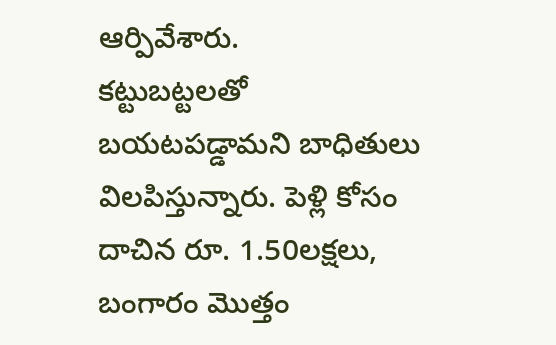ఆర్పివేశారు.
కట్టుబట్టలతో బయటపడ్డామని బాధితులు విలపిస్తున్నారు. పెళ్లి కోసం దాచిన రూ. 1.50లక్షలు, బంగారం మొత్తం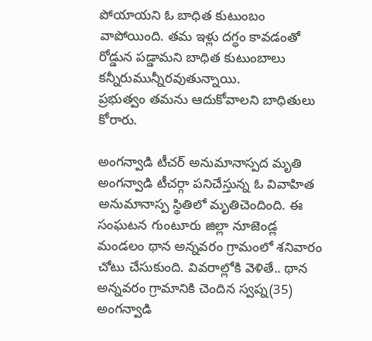పోయాయని ఓ బాధిత కుటుంబం వాపోయింది. తమ ఇళ్లు దగ్ధం కావడంతో రోడ్డున పడ్డామని బాధిత కుటుంబాలు కన్నీరుమున్నీరవుతున్నాయి.
ప్రభుత్వం తమను ఆదుకోవాలని బాధితులు కోరారు.

అంగన్వాడి టీచర్ అనుమానాస్పద మృతి
అంగన్వాడి టీచర్గా పనిచేస్తున్న ఓ వివాహిత అనుమానాస్ప స్థితిలో మృతిచెందింది. ఈ సంఘటన గుంటూరు జిల్లా నూజెండ్ల మండలం థాన అన్నవరం గ్రామంలో శనివారం చోటు చేసుకుంది. వివరాల్లోకి వెళితే.. థాన అన్నవరం గ్రామానికి చెందిన స్వప్న(35) అంగన్వాడి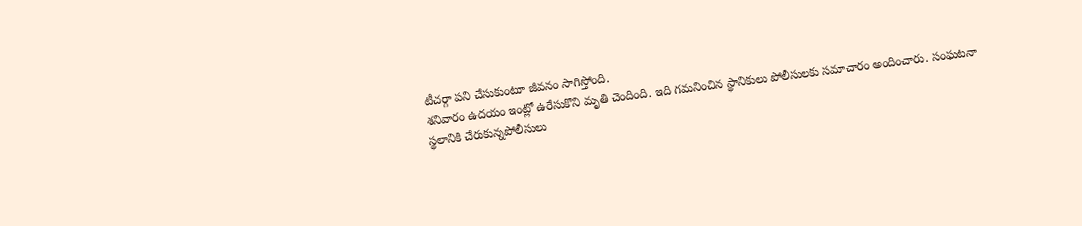టీచర్గా పని చేసుకుంటూ జీవనం సాగిస్తోంది.
శనివారం ఉదయం ఇంట్లో ఉరేసుకొని మృతి చెందింది. ఇది గమనించిన స్థానికులు పోలీసులకు సమాచారం అందించారు. సంఘటనా స్థలానికి చేరుకున్నపోలీసులు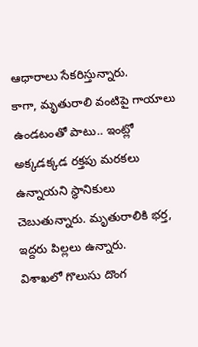ఆధారాలు సేకరిస్తున్నారు.
కాగా, మృతురాలి వంటిపై గాయాలు ఉండటంతో పాటు.. ఇంట్లో అక్కడక్కడ రక్తపు మరకలు ఉన్నాయని స్థానికులు చెబుతున్నారు. మృతురాలికి భర్త, ఇద్దరు పిల్లలు ఉన్నారు.
విశాఖలో గొలుసు దొంగ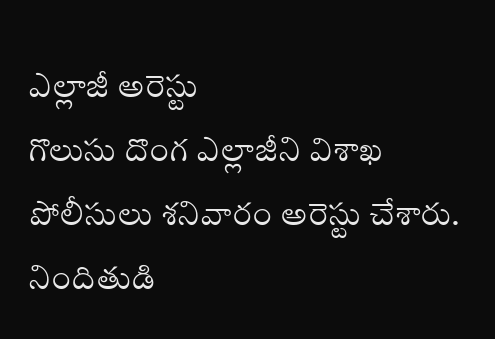ఎల్లాజీ అరెస్టు
గొలుసు దొంగ ఎల్లాజీని విశాఖ పోలీసులు శనివారం అరెస్టు చేశారు. నిందితుడి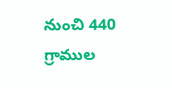నుంచి 440 గ్రాముల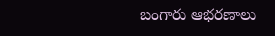బంగారు ఆభరణాలు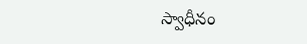స్వాధీనం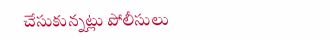చేసుకున్నట్లు పోలీసులు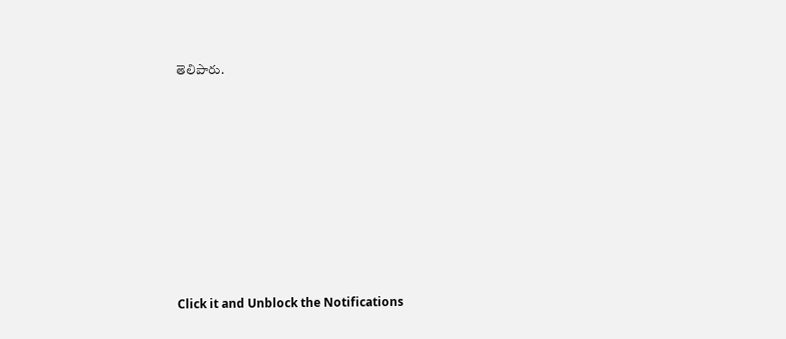తెలిపారు.












Click it and Unblock the Notifications